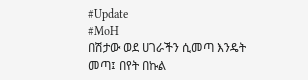#Update
#MoH
በሽታው ወደ ሀገራችን ሲመጣ እንዴት መጣ፤ በየት በኩል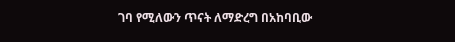ገባ የሚለውን ጥናት ለማድረግ በአከባቢው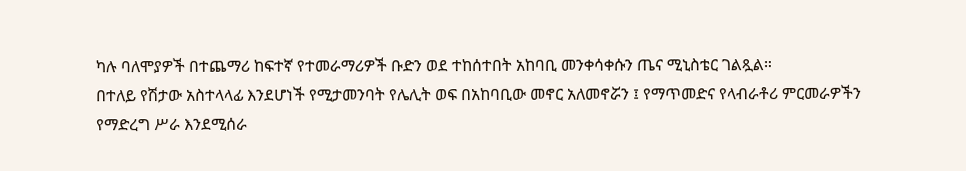ካሉ ባለሞያዎች በተጨማሪ ከፍተኛ የተመራማሪዎች ቡድን ወደ ተከሰተበት አከባቢ መንቀሳቀሱን ጤና ሚኒስቴር ገልጿል።
በተለይ የሽታው አስተላላፊ እንደሆነች የሚታመንባት የሌሊት ወፍ በአከባቢው መኖር አለመኖሯን ፤ የማጥመድና የላብራቶሪ ምርመራዎችን የማድረግ ሥራ እንደሚሰራ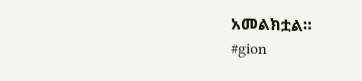አመልክቷል።
#gion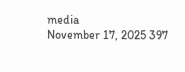media
November 17, 2025 397